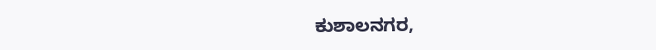ಕುಶಾಲನಗರ,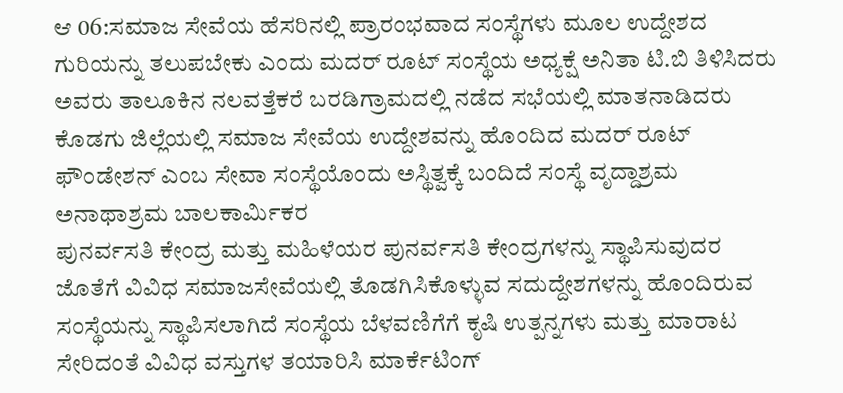ಆ 06:ಸಮಾಜ ಸೇವೆಯ ಹೆಸರಿನಲ್ಲಿ ಪ್ರಾರಂಭವಾದ ಸಂಸ್ಥೆಗಳು ಮೂಲ ಉದ್ದೇಶದ ಗುರಿಯನ್ನು ತಲುಪಬೇಕು ಎಂದು ಮದರ್ ರೂಟ್ ಸಂಸ್ಥೆಯ ಅಧ್ಯಕ್ಷೆ ಅನಿತಾ ಟಿ.ಬಿ ತಿಳಿಸಿದರು ಅವರು ತಾಲೂಕಿನ ನಲವತ್ತೆಕರೆ ಬರಡಿಗ್ರಾಮದಲ್ಲಿ ನಡೆದ ಸಭೆಯಲ್ಲಿ ಮಾತನಾಡಿದರು ಕೊಡಗು ಜಿಲ್ಲೆಯಲ್ಲಿ ಸಮಾಜ ಸೇವೆಯ ಉದ್ದೇಶವನ್ನು ಹೊಂದಿದ ಮದರ್ ರೂಟ್ ಫೌಂಡೇಶನ್ ಎಂಬ ಸೇವಾ ಸಂಸ್ಥೆಯೊಂದು ಅಸ್ಥಿತ್ವಕ್ಕೆ ಬಂದಿದೆ ಸಂಸ್ಥೆ ವೃದ್ದಾಶ್ರಮ ಅನಾಥಾಶ್ರಮ ಬಾಲಕಾರ್ಮಿಕರ
ಪುನರ್ವಸತಿ ಕೇಂದ್ರ ಮತ್ತು ಮಹಿಳೆಯರ ಪುನರ್ವಸತಿ ಕೇಂದ್ರಗಳನ್ನು ಸ್ಥಾಪಿಸುವುದರ ಜೊತೆಗೆ ವಿವಿಧ ಸಮಾಜಸೇವೆಯಲ್ಲಿ ತೊಡಗಿಸಿಕೊಳ್ಳುವ ಸದುದ್ದೇಶಗಳನ್ನು ಹೊಂದಿರುವ ಸಂಸ್ಥೆಯನ್ನು ಸ್ಥಾಪಿಸಲಾಗಿದೆ ಸಂಸ್ಥೆಯ ಬೆಳವಣಿಗೆಗೆ ಕೃಷಿ ಉತ್ಪನ್ನಗಳು ಮತ್ತು ಮಾರಾಟ ಸೇರಿದಂತೆ ವಿವಿಧ ವಸ್ತುಗಳ ತಯಾರಿಸಿ ಮಾರ್ಕೆಟಿಂಗ್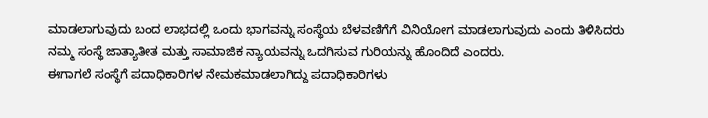ಮಾಡಲಾಗುವುದು ಬಂದ ಲಾಭದಲ್ಲಿ ಒಂದು ಭಾಗವನ್ನು ಸಂಸ್ಥೆಯ ಬೆಳವಣಿಗೆಗೆ ವಿನಿಯೋಗ ಮಾಡಲಾಗುವುದು ಎಂದು ತಿಳಿಸಿದರು ನಮ್ಮ ಸಂಸ್ಥೆ ಜಾತ್ಯಾತೀತ ಮತ್ತು ಸಾಮಾಜಿಕ ನ್ಯಾಯವನ್ನು ಒದಗಿಸುವ ಗುರಿಯನ್ನು ಹೊಂದಿದೆ ಎಂದರು.
ಈಗಾಗಲೆ ಸಂಸ್ಥೆಗೆ ಪದಾಧಿಕಾರಿಗಳ ನೇಮಕಮಾಡಲಾಗಿದ್ದು ಪದಾಧಿಕಾರಿಗಳು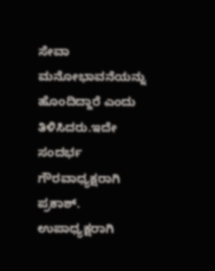ಸೇವಾ ಮನೋಭಾವನೆಯನ್ನು ಹೊಂದಿದ್ದಾರೆ ಎಂದು ತಿಳಿಸಿದರು.ಇದೇ ಸಂದರ್ಭ ಗೌರವಾಧ್ಯಕ್ಷರಾಗಿ ಪ್ರಕಾಶ್.
ಉಪಾಧ್ಯಕ್ಷರಾಗಿ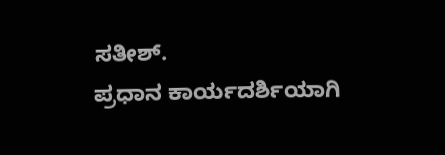ಸತೀಶ್.
ಪ್ರಧಾನ ಕಾರ್ಯದರ್ಶಿಯಾಗಿ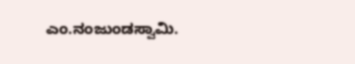ಎಂ.ನಂಜುಂಡಸ್ವಾಮಿ.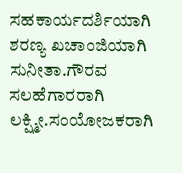ಸಹಕಾರ್ಯದರ್ಶಿಯಾಗಿ ಶರಣ್ಯ ಖಚಾಂಜಿಯಾಗಿ ಸುನೀತಾ.ಗೌರವ ಸಲಹೆಗಾರರಾಗಿ ಲಕ್ಷ್ಮೀ.ಸಂಯೋಜಕರಾಗಿ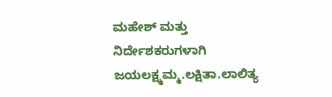ಮಹೇಶ್ ಮತ್ತು ನಿರ್ದೇಶಕರುಗಳಾಗಿ ಜಯಲಕ್ಷ್ಮಮ್ಮ.ಲಕ್ಷಿತಾ.ಲಾಲಿತ್ಯ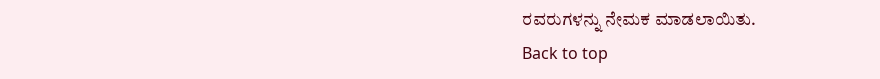ರವರುಗಳನ್ನು ನೇಮಕ ಮಾಡಲಾಯಿತು.
Back to top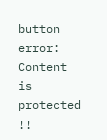button
error: Content is protected !!